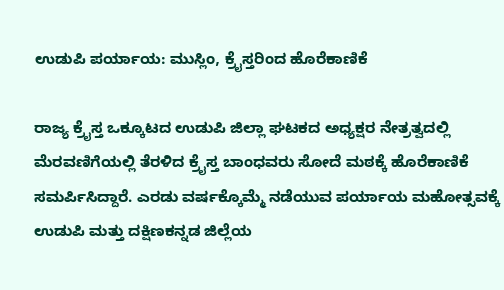ಉಡುಪಿ ಪರ್ಯಾಯ: ಮುಸ್ಲಿಂ, ಕ್ರೈಸ್ತರಿಂದ ಹೊರೆಕಾಣಿಕೆ

ರಾಜ್ಯ ಕ್ರೈಸ್ತ ಒಕ್ಕೂಟದ ಉಡುಪಿ ಜಿಲ್ಲಾ ಘಟಕದ ಅಧ್ಯಕ್ಷರ ನೇತ್ರತ್ವದಲ್ಲಿ ಮೆರವಣಿಗೆಯಲ್ಲಿ ತೆರಳಿದ ಕ್ರೈಸ್ತ ಬಾಂಧವರು ಸೋದೆ ಮಠಕ್ಕೆ ಹೊರೆಕಾಣಿಕೆ ಸಮರ್ಪಿಸಿದ್ದಾರೆ. ಎರಡು ವರ್ಷಕ್ಕೊಮ್ಮೆ ನಡೆಯುವ ಪರ್ಯಾಯ ಮಹೋತ್ಸವಕ್ಕೆ ಉಡುಪಿ ಮತ್ತು ದಕ್ಷಿಣಕನ್ನಡ ಜಿಲ್ಲೆಯ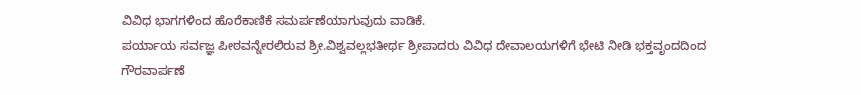ವಿವಿಧ ಭಾಗಗಳಿಂದ ಹೊರೆಕಾಣಿಕೆ ಸಮರ್ಪಣೆಯಾಗುವುದು ವಾಡಿಕೆ.
ಪರ್ಯಾಯ ಸರ್ವಜ್ಞ ಪೀಠವನ್ನೇರಲಿರುವ ಶ್ರೀ.ವಿಶ್ವವಲ್ಲಭತೀರ್ಥ ಶ್ರೀಪಾದರು ವಿವಿಧ ದೇವಾಲಯಗಳಿಗೆ ಭೇಟಿ ನೀಡಿ ಭಕ್ತವೃಂದದಿಂದ ಗೌರವಾರ್ಪಣೆ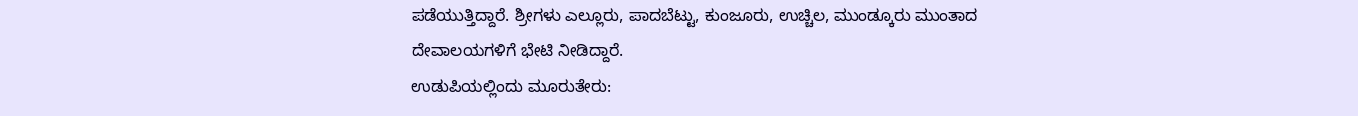ಪಡೆಯುತ್ತಿದ್ದಾರೆ. ಶ್ರೀಗಳು ಎಲ್ಲೂರು, ಪಾದಬೆಟ್ಟು, ಕುಂಜೂರು, ಉಚ್ಚಿಲ, ಮುಂಡ್ಕೂರು ಮುಂತಾದ ದೇವಾಲಯಗಳಿಗೆ ಭೇಟಿ ನೀಡಿದ್ದಾರೆ.
ಉಡುಪಿಯಲ್ಲಿಂದು ಮೂರುತೇರು: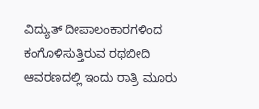ವಿದ್ಯುತ್ ದೀಪಾಲಂಕಾರಗಳಿಂದ ಕಂಗೊಳಿಸುತ್ತಿರುವ ರಥಬೀದಿ ಆವರಣದಲ್ಲಿ ಇಂದು ರಾತ್ರಿ ಮೂರು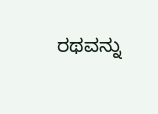ರಥವನ್ನು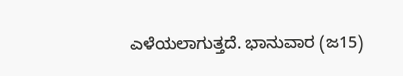ಎಳೆಯಲಾಗುತ್ತದೆ. ಭಾನುವಾರ (ಜ15)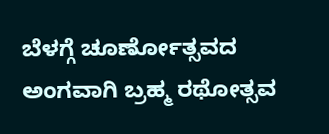ಬೆಳಗ್ಗೆ ಚೂರ್ಣೋತ್ಸವದ ಅಂಗವಾಗಿ ಬ್ರಹ್ಮ ರಥೋತ್ಸವ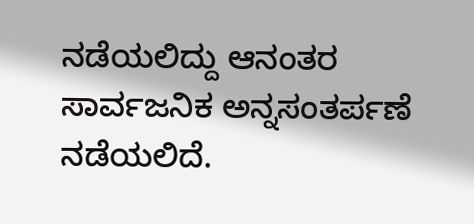ನಡೆಯಲಿದ್ದು ಆನಂತರ ಸಾರ್ವಜನಿಕ ಅನ್ನಸಂತರ್ಪಣೆ ನಡೆಯಲಿದೆ.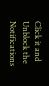Click it and Unblock the Notifications